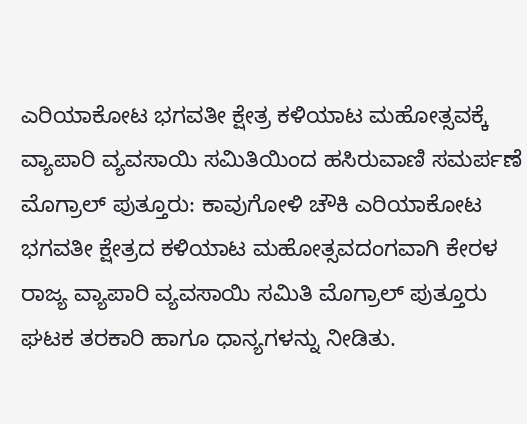ಎರಿಯಾಕೋಟ ಭಗವತೀ ಕ್ಷೇತ್ರ ಕಳಿಯಾಟ ಮಹೋತ್ಸವಕ್ಕೆ ವ್ಯಾಪಾರಿ ವ್ಯವಸಾಯಿ ಸಮಿತಿಯಿಂದ ಹಸಿರುವಾಣಿ ಸಮರ್ಪಣೆ
ಮೊಗ್ರಾಲ್ ಪುತ್ತೂರು: ಕಾವುಗೋಳಿ ಚೌಕಿ ಎರಿಯಾಕೋಟ ಭಗವತೀ ಕ್ಷೇತ್ರದ ಕಳಿಯಾಟ ಮಹೋತ್ಸವದಂಗವಾಗಿ ಕೇರಳ ರಾಜ್ಯ ವ್ಯಾಪಾರಿ ವ್ಯವಸಾಯಿ ಸಮಿತಿ ಮೊಗ್ರಾಲ್ ಪುತ್ತೂರು ಘಟಕ ತರಕಾರಿ ಹಾಗೂ ಧಾನ್ಯಗಳನ್ನು ನೀಡಿತು.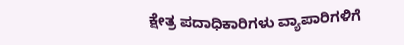ಕ್ಷೇತ್ರ ಪದಾಧಿಕಾರಿಗಳು ವ್ಯಾಪಾರಿಗಳಿಗೆ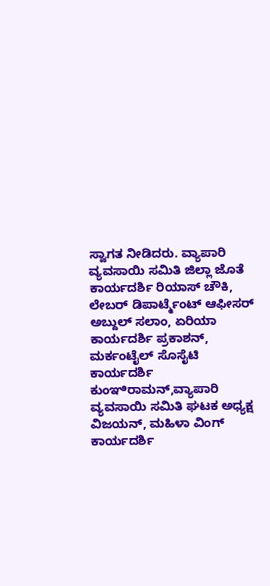ಸ್ವಾಗತ ನೀಡಿದರು. ವ್ಯಾಪಾರಿ ವ್ಯವಸಾಯಿ ಸಮಿತಿ ಜಿಲ್ಲಾ ಜೊತೆ ಕಾರ್ಯದರ್ಶಿ ರಿಯಾಸ್ ಚೌಕಿ, ಲೇಬರ್ ಡಿಪಾರ್ಟ್ಮೆಂಟ್ ಆಫೀಸರ್ ಅಬ್ದುಲ್ ಸಲಾಂ, ಏರಿಯಾ ಕಾರ್ಯದರ್ಶಿ ಪ್ರಕಾಶನ್, ಮರ್ಕಂಟೈಲ್ ಸೊಸೈಟಿ ಕಾರ್ಯದರ್ಶಿ ಕುಂಞಿರಾಮನ್,ವ್ಯಾಪಾರಿ ವ್ಯವಸಾಯಿ ಸಮಿತಿ ಘಟಕ ಅಧ್ಯಕ್ಷ ವಿಜಯನ್, ಮಹಿಳಾ ವಿಂಗ್ ಕಾರ್ಯದರ್ಶಿ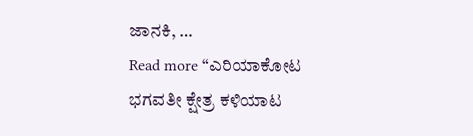ಜಾನಕಿ, …
Read more “ಎರಿಯಾಕೋಟ ಭಗವತೀ ಕ್ಷೇತ್ರ ಕಳಿಯಾಟ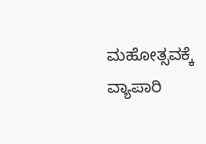ಮಹೋತ್ಸವಕ್ಕೆ ವ್ಯಾಪಾರಿ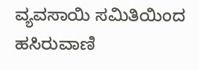ವ್ಯವಸಾಯಿ ಸಮಿತಿಯಿಂದ ಹಸಿರುವಾಣಿ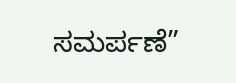ಸಮರ್ಪಣೆ”